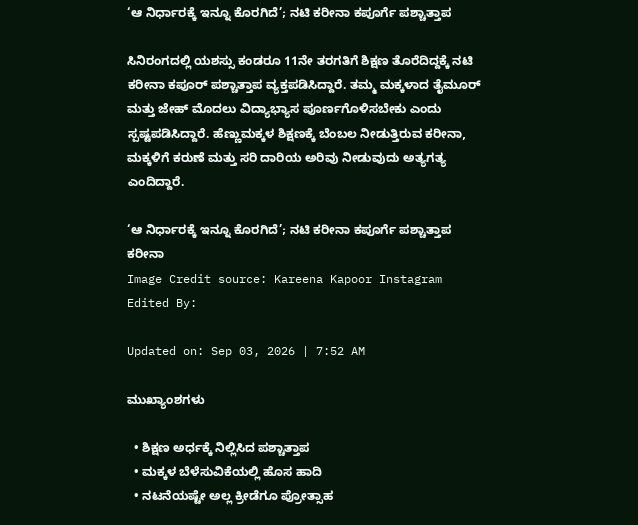‘ಆ ನಿರ್ಧಾರಕ್ಕೆ ಇನ್ನೂ ಕೊರಗಿದೆ’; ನಟಿ ಕರೀನಾ ಕಪೂರ್ಗೆ ಪಶ್ಚಾತ್ತಾಪ

ಸಿನಿರಂಗದಲ್ಲಿ ಯಶಸ್ಸು ಕಂಡರೂ 11ನೇ ತರಗತಿಗೆ ಶಿಕ್ಷಣ ತೊರೆದಿದ್ದಕ್ಕೆ ನಟಿ ಕರೀನಾ ಕಪೂರ್ ಪಶ್ಚಾತ್ತಾಪ ವ್ಯಕ್ತಪಡಿಸಿದ್ದಾರೆ. ತಮ್ಮ ಮಕ್ಕಳಾದ ತೈಮೂರ್ ಮತ್ತು ಜೇಹ್ ಮೊದಲು ವಿದ್ಯಾಭ್ಯಾಸ ಪೂರ್ಣಗೊಳಿಸಬೇಕು ಎಂದು ಸ್ಪಷ್ಟಪಡಿಸಿದ್ದಾರೆ. ಹೆಣ್ಣುಮಕ್ಕಳ ಶಿಕ್ಷಣಕ್ಕೆ ಬೆಂಬಲ ನೀಡುತ್ತಿರುವ ಕರೀನಾ, ಮಕ್ಕಳಿಗೆ ಕರುಣೆ ಮತ್ತು ಸರಿ ದಾರಿಯ ಅರಿವು ನೀಡುವುದು ಅತ್ಯಗತ್ಯ ಎಂದಿದ್ದಾರೆ.

‘ಆ ನಿರ್ಧಾರಕ್ಕೆ ಇನ್ನೂ ಕೊರಗಿದೆ’; ನಟಿ ಕರೀನಾ ಕಪೂರ್ಗೆ ಪಶ್ಚಾತ್ತಾಪ
ಕರೀನಾ
Image Credit source: Kareena Kapoor Instagram
Edited By:

Updated on: Sep 03, 2026 | 7:52 AM

ಮುಖ್ಯಾಂಶಗಳು

  • ಶಿಕ್ಷಣ ಅರ್ಧಕ್ಕೆ ನಿಲ್ಲಿಸಿದ ಪಶ್ಚಾತ್ತಾಪ
  • ಮಕ್ಕಳ ಬೆಳೆಸುವಿಕೆಯಲ್ಲಿ ಹೊಸ ಹಾದಿ
  • ನಟನೆಯಷ್ಟೇ ಅಲ್ಲ ಕ್ರೀಡೆಗೂ ಪ್ರೋತ್ಸಾಹ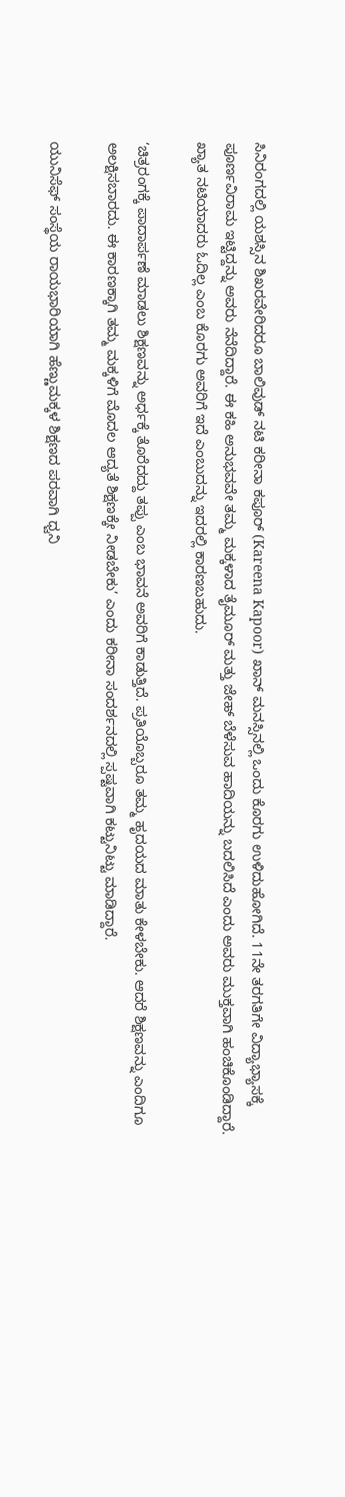ಸಿನಿರಂಗದಲ್ಲಿ ಯಶಸ್ಸಿನ ಶಿಖರವೇರಿದರೂ ಬಾಲಿವುಡ್ ನಟಿ ಕರೀನಾ ಕಪೂರ್ (Kareena Kapoor) ಖಾನ್ ಮನಸ್ಸಿನಲ್ಲಿ ಒಂದು ಕೊರಗು ಉಳಿದುಹೋಗಿದೆ. 11ನೇ ತರಗತಿಗೇ ವಿದ್ಯಾಭ್ಯಾಸಕ್ಕೆ ಪೂರ್ಣವಿರಾಮ ಇಟ್ಟಿದ್ದನ್ನು ಅವರು ನೆನೆದಿದ್ದಾರೆ. ಈ ಕಹಿ ಅನುಭವವೇ ತಮ್ಮ ಮಕ್ಕಳಾದ ತೈಮೂರ್ ಮತ್ತು ಜೇಹ್ ಬೆಳೆಸುವ ಹಾದಿಯನ್ನು ಬದಲಿಸಿದೆ ಎಂದು ಅವರು ಮುಕ್ತವಾಗಿ ಹಂಚಿಕೊಂಡಿದ್ದಾರೆ. ಖ್ಯಾತ ನಟಿಯಾದರು ಓದಿಲ್ಲ ಎಂಬ ಕೊರಗು ಅವರಿಗೆ ಇದೆ ಎಂಬುದನ್ನು ಇದರಲ್ಲಿ ಕಾರಣಬಹುದು.

‘ಚಿತ್ರರಂಗಕ್ಕೆ ಪಾದಾರ್ಪಣೆ ಮಾಡಲು ಶಿಕ್ಷಣವನ್ನು ಅರ್ಧಕ್ಕೆ ತೊರೆದದ್ದು ತಪ್ಪು ಎಂಬ ಭಾವನೆ ಅವರಿಗೆ ಕಾಡುತ್ತಿದೆ. ಪ್ರತಿಯೊಬ್ಬರೂ ತಮ್ಮ ಹೃದಯದ ಮಾತು ಕೇಳಬೇಕು. ಆದರೆ ಶಿಕ್ಷಣವನ್ನು ಎಂದಿಗೂ ಅಲಕ್ಷಿಸಬಾರದು. ಈ ಕಾರಣಕ್ಕಾಗಿ ತಮ್ಮ ಮಕ್ಕಳಿಗೆ ಮೊದಲ ಆದ್ಯತೆ ಶಿಕ್ಷಣಕ್ಕೇ ನೀಡಬೇಕು’ ಎಂದು ಕರೀನಾ ಸಂದರ್ಶನದಲ್ಲಿ ಸ್ಪಷ್ಟವಾಗಿ ಕಟ್ಟುನಿಟ್ಟು ಮಾಡಿದ್ದಾರೆ.

ಯುನಿಸೆಫ್ ಸಂಸ್ಥೆಯ ರಾಯಭಾರಿಯಾಗಿ ಹೆಣ್ಣುಮಕ್ಕಳ ಶಿಕ್ಷಣದ ಪರವಾಗಿ ಧ್ವನಿ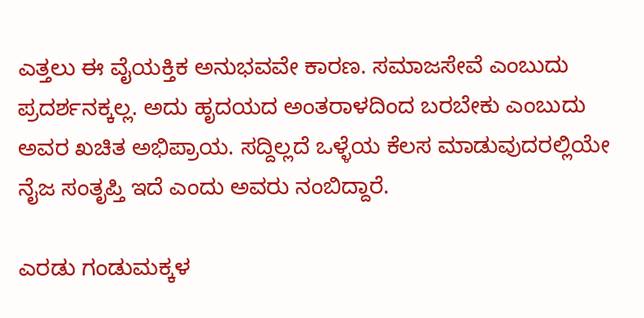ಎತ್ತಲು ಈ ವೈಯಕ್ತಿಕ ಅನುಭವವೇ ಕಾರಣ. ಸಮಾಜಸೇವೆ ಎಂಬುದು ಪ್ರದರ್ಶನಕ್ಕಲ್ಲ. ಅದು ಹೃದಯದ ಅಂತರಾಳದಿಂದ ಬರಬೇಕು ಎಂಬುದು ಅವರ ಖಚಿತ ಅಭಿಪ್ರಾಯ. ಸದ್ದಿಲ್ಲದೆ ಒಳ್ಳೆಯ ಕೆಲಸ ಮಾಡುವುದರಲ್ಲಿಯೇ ನೈಜ ಸಂತೃಪ್ತಿ ಇದೆ ಎಂದು ಅವರು ನಂಬಿದ್ದಾರೆ.

ಎರಡು ಗಂಡುಮಕ್ಕಳ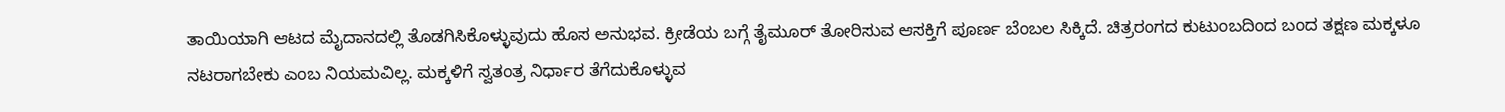ತಾಯಿಯಾಗಿ ಆಟದ ಮೈದಾನದಲ್ಲಿ ತೊಡಗಿಸಿಕೊಳ್ಳುವುದು ಹೊಸ ಅನುಭವ. ಕ್ರೀಡೆಯ ಬಗ್ಗೆ ತೈಮೂರ್ ತೋರಿಸುವ ಆಸಕ್ತಿಗೆ ಪೂರ್ಣ ಬೆಂಬಲ ಸಿಕ್ಕಿದೆ. ಚಿತ್ರರಂಗದ ಕುಟುಂಬದಿಂದ ಬಂದ ತಕ್ಷಣ ಮಕ್ಕಳೂ ನಟರಾಗಬೇಕು ಎಂಬ ನಿಯಮವಿಲ್ಲ. ಮಕ್ಕಳಿಗೆ ಸ್ವತಂತ್ರ ನಿರ್ಧಾರ ತೆಗೆದುಕೊಳ್ಳುವ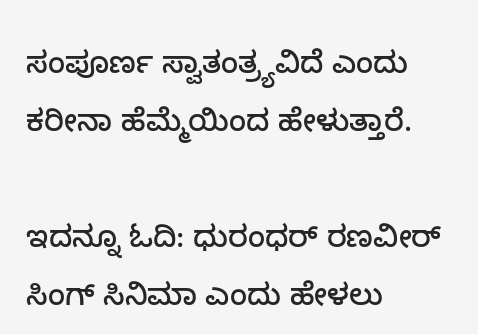ಸಂಪೂರ್ಣ ಸ್ವಾತಂತ್ರ್ಯವಿದೆ ಎಂದು ಕರೀನಾ ಹೆಮ್ಮೆಯಿಂದ ಹೇಳುತ್ತಾರೆ.

ಇದನ್ನೂ ಓದಿ: ಧುರಂಧರ್ ರಣವೀರ್ ಸಿಂಗ್ ಸಿನಿಮಾ ಎಂದು ಹೇಳಲು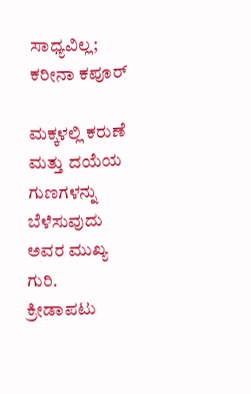ಸಾಧ್ಯವಿಲ್ಲ; ಕರೀನಾ ಕಪೂರ್

ಮಕ್ಕಳಲ್ಲಿ ಕರುಣೆ ಮತ್ತು ದಯೆಯ ಗುಣಗಳನ್ನು ಬೆಳೆಸುವುದು ಅವರ ಮುಖ್ಯ ಗುರಿ. ಕ್ರೀಡಾಪಟು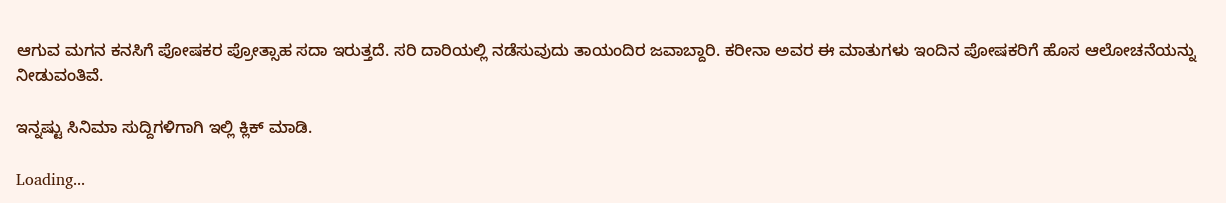ಆಗುವ ಮಗನ ಕನಸಿಗೆ ಪೋಷಕರ ಪ್ರೋತ್ಸಾಹ ಸದಾ ಇರುತ್ತದೆ. ಸರಿ ದಾರಿಯಲ್ಲಿ ನಡೆಸುವುದು ತಾಯಂದಿರ ಜವಾಬ್ದಾರಿ. ಕರೀನಾ ಅವರ ಈ ಮಾತುಗಳು ಇಂದಿನ ಪೋಷಕರಿಗೆ ಹೊಸ ಆಲೋಚನೆಯನ್ನು ನೀಡುವಂತಿವೆ.

ಇನ್ನಷ್ಟು ಸಿನಿಮಾ ಸುದ್ದಿಗಳಿಗಾಗಿ ಇಲ್ಲಿ ಕ್ಲಿಕ್ ಮಾಡಿ.

Loading...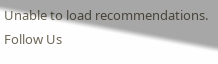Unable to load recommendations.
Follow Us